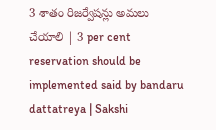3 శాతం రిజర్వేషన్లు అమలు చేయాలి | 3 per cent reservation should be implemented said by bandaru dattatreya | Sakshi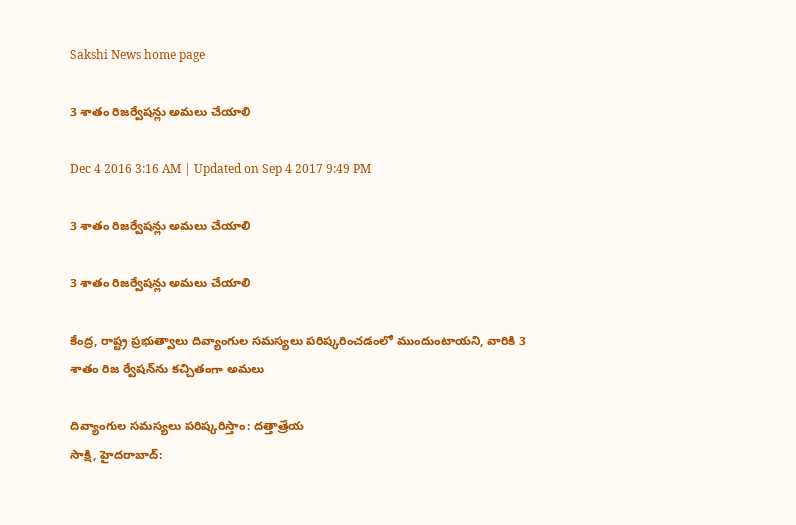Sakshi News home page

3 శాతం రిజర్వేషన్లు అమలు చేయాలి

Dec 4 2016 3:16 AM | Updated on Sep 4 2017 9:49 PM

3 శాతం రిజర్వేషన్లు అమలు చేయాలి

3 శాతం రిజర్వేషన్లు అమలు చేయాలి

కేంద్ర, రాష్ట్ర ప్రభుత్వాలు దివ్యాంగుల సమస్యలు పరిష్కరించడంలో ముందుంటాయని, వారికి 3 శాతం రిజ ర్వేషన్‌ను కచ్చితంగా అమలు

దివ్యాంగుల సమస్యలు పరిష్కరిస్తాం: దత్తాత్రేయ
సాక్షి, హైదరాబాద్: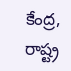కేంద్ర, రాష్ట్ర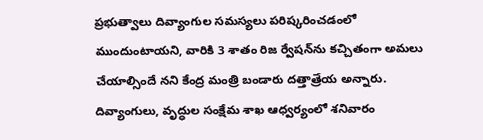ప్రభుత్వాలు దివ్యాంగుల సమస్యలు పరిష్కరించడంలో ముందుంటాయని, వారికి 3 శాతం రిజ ర్వేషన్‌ను కచ్చితంగా అమలు చేయాల్సిందే నని కేంద్ర మంత్రి బండారు దత్తాత్రేయ అన్నారు. దివ్యాంగులు, వృద్ధుల సంక్షేమ శాఖ ఆధ్వర్యంలో శనివారం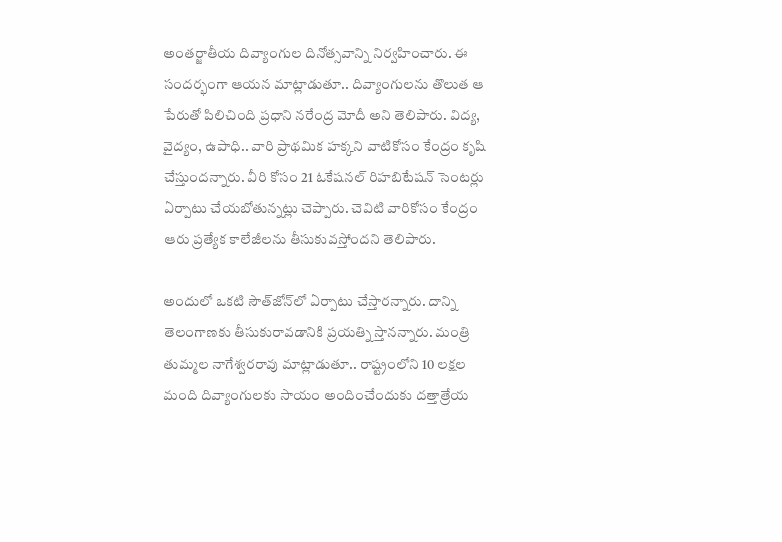అంతర్జాతీయ దివ్యాంగుల దినోత్సవాన్ని నిర్వహించారు. ఈ సందర్భంగా ఆయన మాట్లాడుతూ.. దివ్యాంగులను తొలుత ఆ పేరుతో పిలిచింది ప్రధాని నరేంద్ర మోదీ అని తెలిపారు. విద్య, వైద్యం, ఉపాధి.. వారి ప్రాథమిక హక్కని వాటికోసం కేంద్రం కృషి చేస్తుందన్నారు. వీరి కోసం 21 ఓకేషనల్ రిహబిటేషన్ సెంటర్లు ఏర్పాటు చేయబోతున్నట్లు చెప్పారు. చెవిటి వారికోసం కేంద్రం ఆరు ప్రత్యేక కాలేజీలను తీసుకువస్తోందని తెలిపారు.

అందులో ఒకటి సౌత్‌జోన్‌లో ఏర్పాటు చేస్తారన్నారు. దాన్ని తెలంగాణకు తీసుకురావడానికి ప్రయత్ని స్తానన్నారు. మంత్రి తుమ్మల నాగేశ్వరరావు మాట్లాడుతూ.. రాష్ట్రంలోని 10 లక్షల మంది దివ్యాంగులకు సాయం అందించేందుకు దత్తాత్రేయ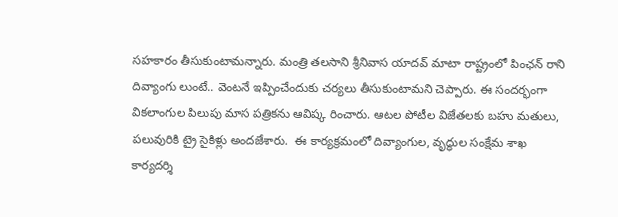సహకారం తీసుకుంటామన్నారు. మంత్రి తలసాని శ్రీనివాస యాదవ్ మాటా రాష్ట్రంలో పింఛన్ రాని దివ్యాంగు లుంటే.. వెంటనే ఇప్పించేందుకు చర్యలు తీసుకుంటామని చెప్పారు. ఈ సందర్భంగా వికలాంగుల పిలుపు మాస పత్రికను ఆవిష్క రించారు. ఆటల పోటీల విజేతలకు బహు మతులు, పలువురికి ట్రై సైకిళ్లు అందజేశారు.  ఈ కార్యక్రమంలో దివ్యాంగుల, వృద్ధుల సంక్షేమ శాఖ కార్యదర్శి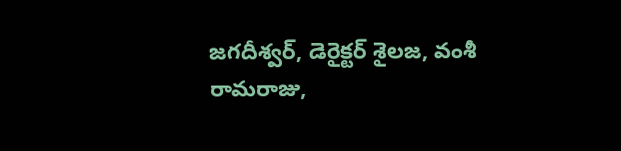జగదీశ్వర్, డెరైక్టర్ శైలజ, వంశీ రామరాజు,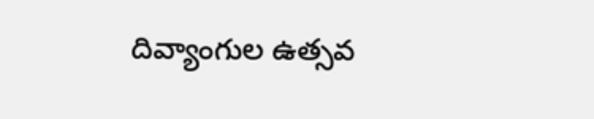దివ్యాంగుల ఉత్సవ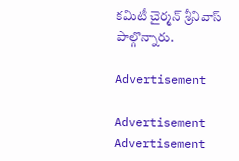కమిటీ చైర్మన్ శ్రీనివాస్ పాల్గొన్నారు.

Advertisement

Advertisement
Advertisement